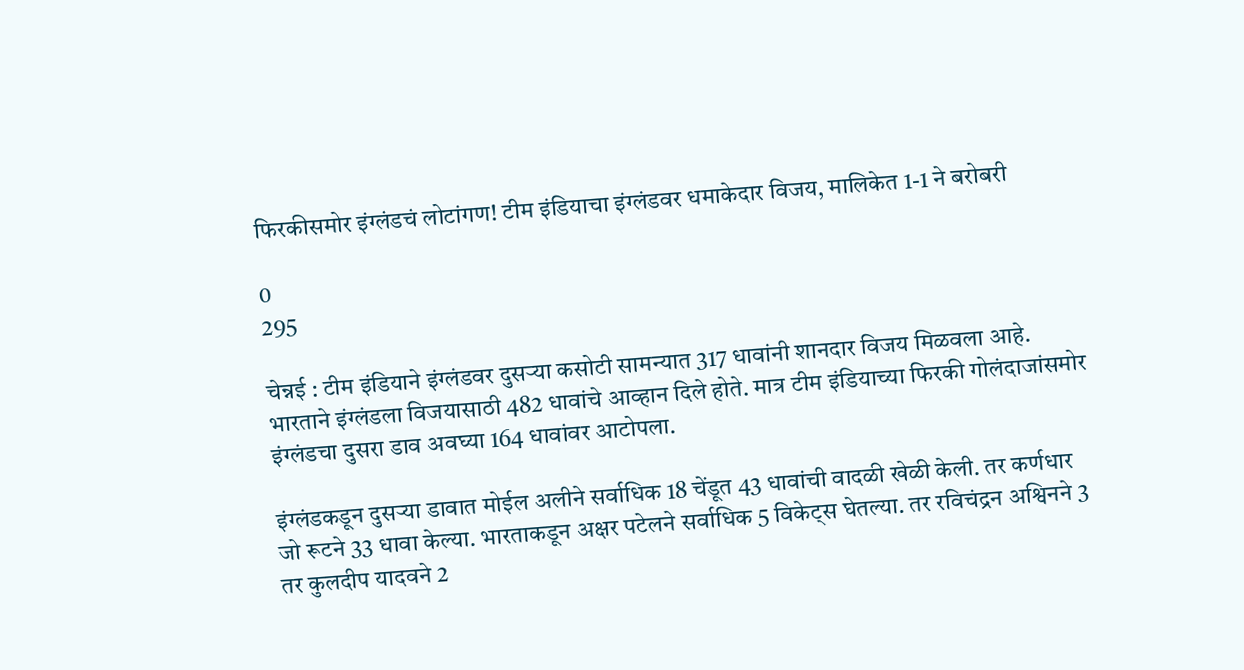फिरकीसमोर इंग्लंडचं लोटांगण! टीम इंडियाचा इंग्लंडवर धमाकेदार विजय, मालिकेत 1-1 ने बरोबरी

0
295

चेन्नई : टीम इंडियाने इंग्लंडवर दुसऱ्या कसोटी सामन्यात 317 धावांनी शानदार विजय मिळवला आहे. भारताने इंग्लंडला विजयासाठी 482 धावांचे आव्हान दिले होते. मात्र टीम इंडियाच्या फिरकी गोलंदाजांसमोर इंग्लंडचा दुसरा डाव अवघ्या 164 धावांवर आटोपला.

इंग्लंडकडून दुसऱ्या डावात मोईल अलीने सर्वाधिक 18 चेंडूत 43 धावांची वादळी खेळी केली. तर कर्णधार जो रूटने 33 धावा केल्या. भारताकडून अक्षर पटेलने सर्वाधिक 5 विकेट्स घेतल्या. तर रविचंद्रन अश्विनने 3 तर कुलदीप यादवने 2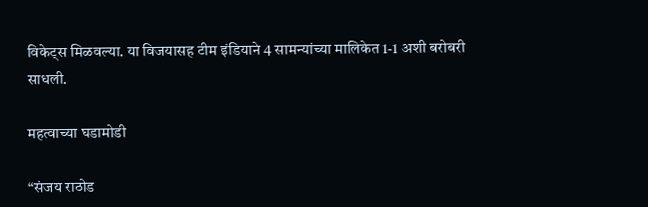विकेट्स मिळवल्या. या विजयासह टीम इंडियाने 4 सामन्यांच्या मालिकेत 1-1 अशी बरोबरी साधली.

महत्वाच्या घडामोडी

“संजय राठोड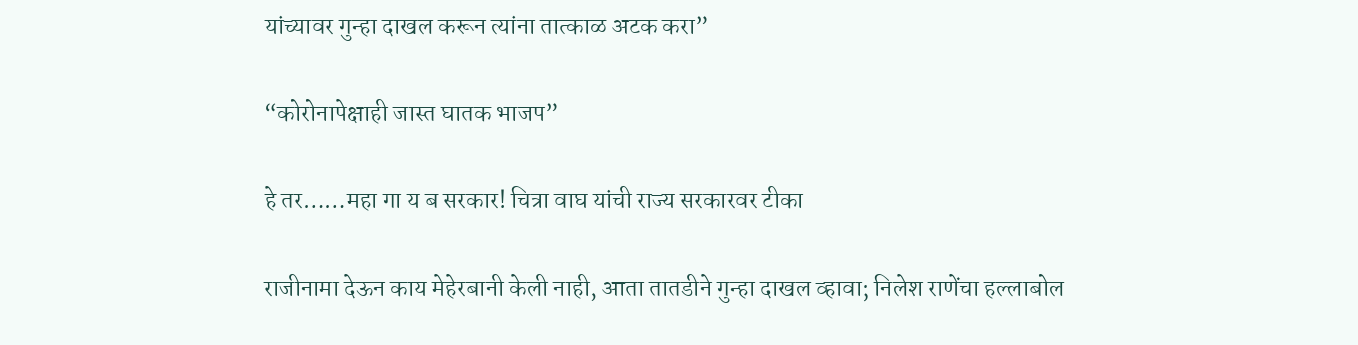यांच्यावर गुन्हा दाखल करून त्यांना तात्काळ अटक करा”

“कोरोनापेक्षाही जास्त घातक भाजप”

हे तर……महा गा य ब सरकार! चित्रा वाघ यांची राज्य सरकारवर टीका

राजीनामा देऊन काय मेहेरबानी केली नाही, आता तातडीने गुन्हा दाखल व्हावा; निलेश राणेंचा हल्लाबोल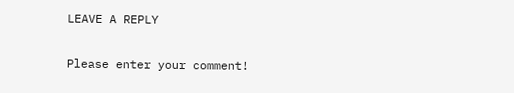LEAVE A REPLY

Please enter your comment!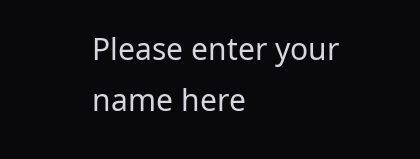Please enter your name here